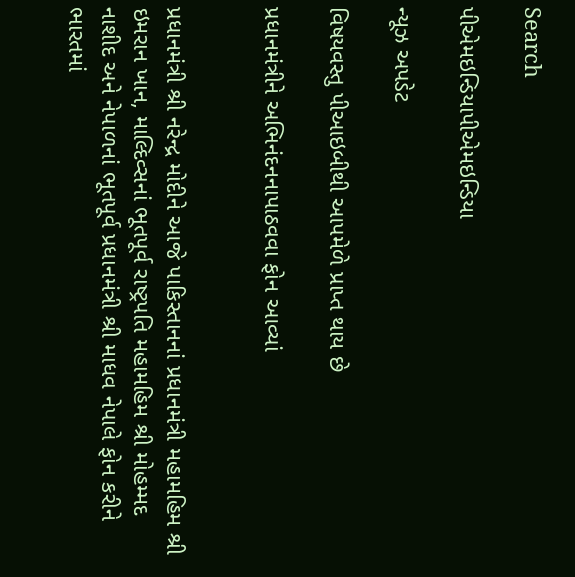Search

પીએમઇન્ડિયાપીએમઇન્ડિયા

ન્યૂઝ અપડેટ

વિષયવસ્તુ પીઆઇબીથી આપમેળે પ્રાપ્ત થાય છે

પ્રધાનમંત્રીને અભિનંદનનાપાઠવવા ફોન આવ્યાં


પ્રધાનમંત્રી શ્રી નરેન્દ્ર મોદીને આજે પાકિસ્તાનનાં પ્રધાનમંત્રી મહામહિમ શ્રી ઇમરાન ખાન, માલ્દિવ્સનાં ભૂતપૂર્વ રાષ્ટ્રપતિ મહામહિમ શ્રી મોહમ્મદ નાશીદ અને નેપાળનાં ભૂતપૂર્વ પ્રધાનમંત્રી શ્રી માધવ નેપાલે ફોન કરીને ભારતમાં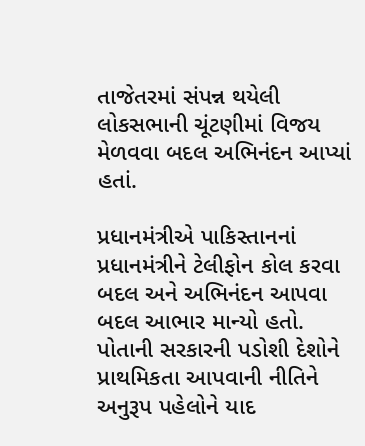તાજેતરમાં સંપન્ન થયેલી લોકસભાની ચૂંટણીમાં વિજય મેળવવા બદલ અભિનંદન આપ્યાં હતાં.

પ્રધાનમંત્રીએ પાકિસ્તાનનાં પ્રધાનમંત્રીને ટેલીફોન કોલ કરવા બદલ અને અભિનંદન આપવા બદલ આભાર માન્યો હતો. પોતાની સરકારની પડોશી દેશોને પ્રાથમિકતા આપવાની નીતિને અનુરૂપ પહેલોને યાદ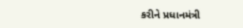કરીને પ્રધાનમંત્રી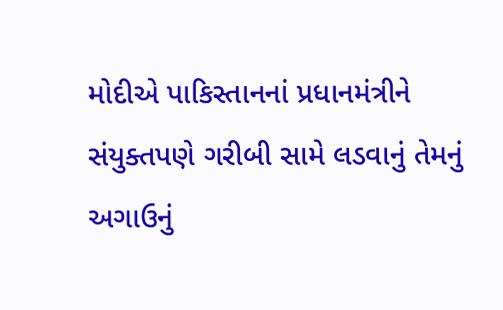મોદીએ પાકિસ્તાનનાં પ્રધાનમંત્રીને સંયુક્તપણે ગરીબી સામે લડવાનું તેમનું અગાઉનું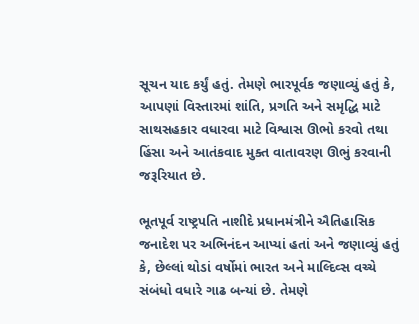સૂચન યાદ કર્યું હતું. તેમણે ભારપૂર્વક જણાવ્યું હતું કે, આપણાં વિસ્તારમાં શાંતિ, પ્રગતિ અને સમૃદ્ધિ માટે સાથસહકાર વધારવા માટે વિશ્વાસ ઊભો કરવો તથા હિંસા અને આતંકવાદ મુક્ત વાતાવરણ ઊભું કરવાની જરૂરિયાત છે.

ભૂતપૂર્વ રાષ્ટ્રપતિ નાશીદે પ્રધાનમંત્રીને ઐતિહાસિક જનાદેશ પર અભિનંદન આપ્યાં હતાં અને જણાવ્યું હતું કે, છેલ્લાં થોડાં વર્ષોમાં ભારત અને માલ્દિવ્સ વચ્ચે સંબંધો વધારે ગાઢ બન્યાં છે. તેમણે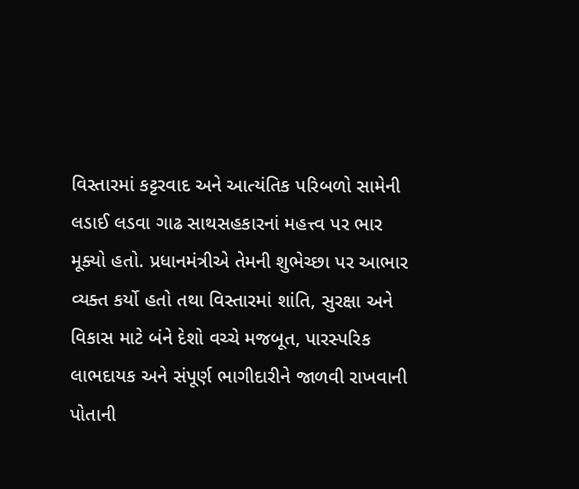વિસ્તારમાં કટ્ટરવાદ અને આત્યંતિક પરિબળો સામેની લડાઈ લડવા ગાઢ સાથસહકારનાં મહત્ત્વ પર ભાર મૂક્યો હતો. પ્રધાનમંત્રીએ તેમની શુભેચ્છા પર આભાર વ્યક્ત કર્યો હતો તથા વિસ્તારમાં શાંતિ, સુરક્ષા અને વિકાસ માટે બંને દેશો વચ્ચે મજબૂત, પારસ્પરિક લાભદાયક અને સંપૂર્ણ ભાગીદારીને જાળવી રાખવાની પોતાની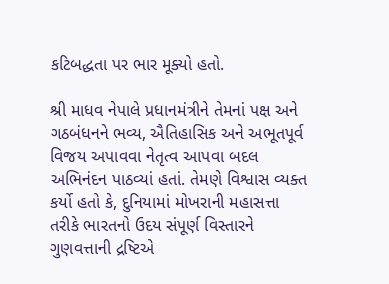કટિબદ્ધતા પર ભાર મૂક્યો હતો.

શ્રી માધવ નેપાલે પ્રધાનમંત્રીને તેમનાં પક્ષ અને ગઠબંધનને ભવ્ય, ઐતિહાસિક અને અભૂતપૂર્વ વિજય અપાવવા નેતૃત્વ આપવા બદલ અભિનંદન પાઠવ્યાં હતાં. તેમણે વિશ્વાસ વ્યક્ત કર્યો હતો કે, દુનિયામાં મોખરાની મહાસત્તા તરીકે ભારતનો ઉદય સંપૂર્ણ વિસ્તારને ગુણવત્તાની દ્રષ્ટિએ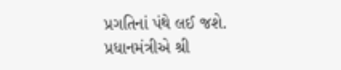પ્રગતિનાં પંથે લઈ જશે. પ્રધાનમંત્રીએ શ્રી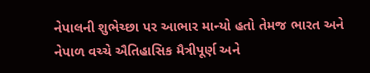નેપાલની શુભેચ્છા પર આભાર માન્યો હતો તેમજ ભારત અને નેપાળ વચ્ચે ઐતિહાસિક મૈત્રીપૂર્ણ અને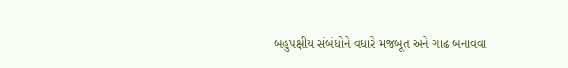બહુપક્ષીય સંબંધોને વધારે મજબૂત અને ગાઢ બનાવવા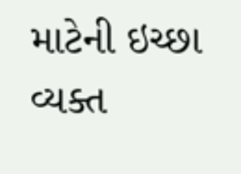માટેની ઇચ્છા વ્યક્ત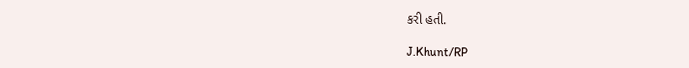કરી હતી.

J.Khunt/RP